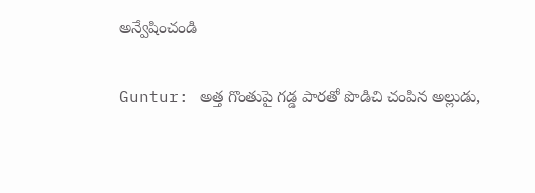అన్వేషించండి

Guntur: అత్త గొంతుపై గడ్డ పారతో పొడిచి చంపిన అల్లుడు,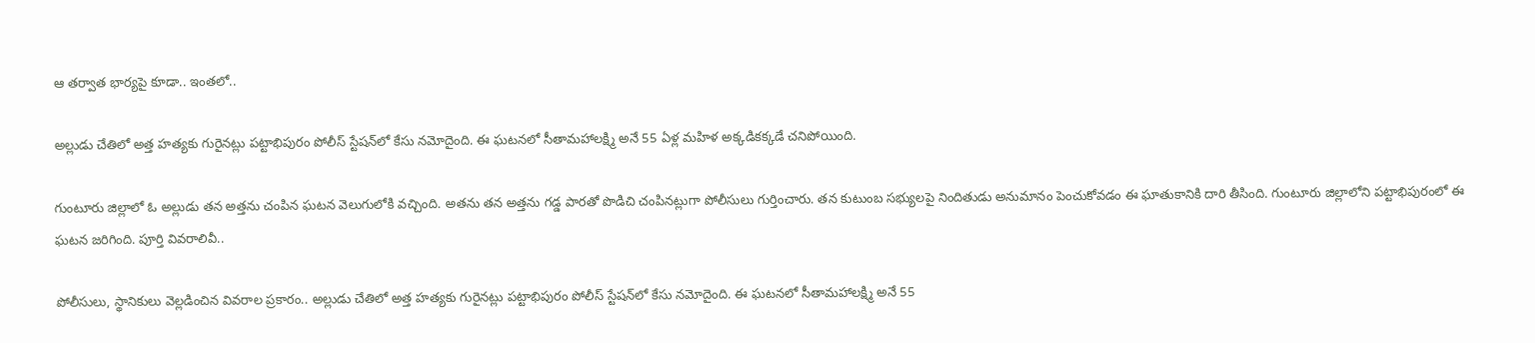ఆ తర్వాత భార్యపై కూడా.. ఇంతలో..

అల్లుడు చేతిలో అత్త హత్యకు గురైనట్లు పట్టాభిపురం పోలీస్ స్టేషన్‌లో కేసు నమోదైంది. ఈ ఘటనలో సీతామహాలక్ష్మి అనే 55 ఏళ్ల మహిళ అక్కడికక్కడే చనిపోయింది.

గుంటూరు జిల్లాలో ఓ అల్లుడు తన అత్తను చంపిన ఘటన వెలుగులోకి వచ్చింది. అతను తన అత్తను గడ్డ పారతో పొడిచి చంపినట్లుగా పోలీసులు గుర్తించారు. తన కుటుంబ సభ్యులపై నిందితుడు అనుమానం పెంచుకోవడం ఈ ఘాతుకానికి దారి తీసింది. గుంటూరు జిల్లాలోని పట్టాభిపురంలో ఈ ఘటన జరిగింది. పూర్తి వివరాలివీ..

పోలీసులు, స్థానికులు వెల్లడించిన వివరాల ప్రకారం.. అల్లుడు చేతిలో అత్త హత్యకు గురైనట్లు పట్టాభిపురం పోలీస్ స్టేషన్‌లో కేసు నమోదైంది. ఈ ఘటనలో సీతామహాలక్ష్మి అనే 55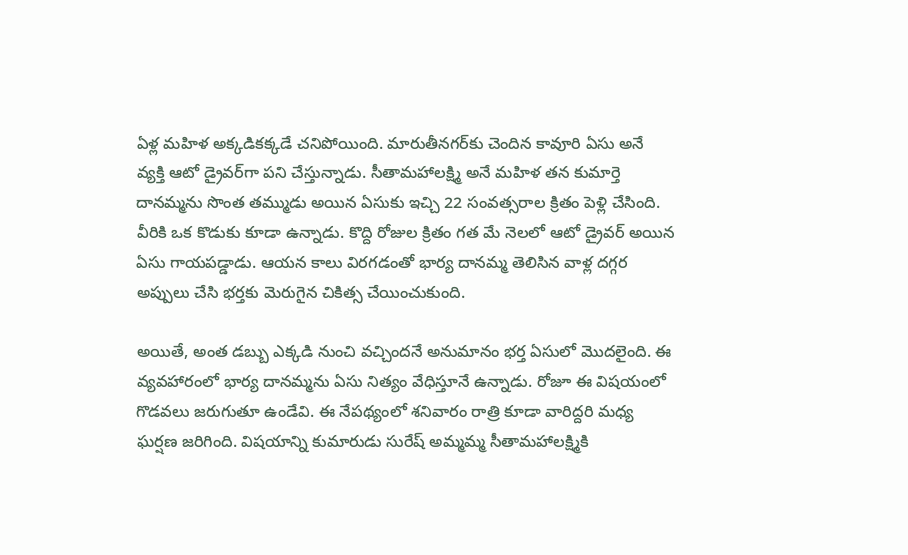ఏళ్ల మహిళ అక్కడికక్కడే చనిపోయింది. మారుతీనగర్‌కు చెందిన కావూరి ఏసు అనే వ్యక్తి ఆటో డ్రైవర్‌‌గా పని చేస్తున్నాడు. సీతామహాలక్ష్మి అనే మహిళ తన కుమార్తె దానమ్మను సొంత తమ్ముడు అయిన ఏసుకు ఇచ్చి 22 సంవత్సరాల క్రితం పెళ్లి చేసింది. వీరికి ఒక కొడుకు కూడా ఉన్నాడు. కొద్ది రోజుల క్రితం గత మే నెలలో ఆటో డ్రైవర్ అయిన ఏసు గాయపడ్డాడు. ఆయన కాలు విరగడంతో భార్య దానమ్మ తెలిసిన వాళ్ల దగ్గర అప్పులు చేసి భర్తకు మెరుగైన చికిత్స చేయించుకుంది.

అయితే, అంత డబ్బు ఎక్కడి నుంచి వచ్చిందనే అనుమానం భర్త ఏసులో మొదలైంది. ఈ వ్యవహారంలో భార్య దానమ్మను ఏసు నిత్యం వేధిస్తూనే ఉన్నాడు. రోజూ ఈ విషయంలో గొడవలు జరుగుతూ ఉండేవి. ఈ నేపథ్యంలో శనివారం రాత్రి కూడా వారిద్దరి మధ్య ఘర్షణ జరిగింది. విషయాన్ని కుమారుడు సురేష్‌ అమ్మమ్మ సీతామహాలక్ష్మికి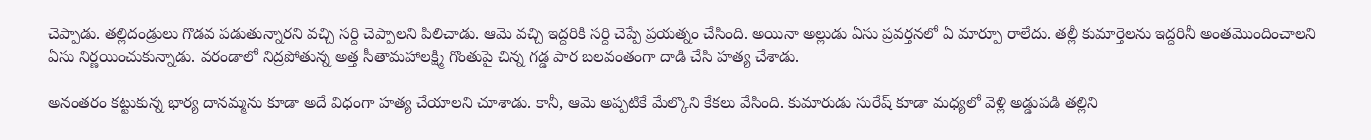చెప్పాడు. తల్లిదండ్రులు గొడవ పడుతున్నారని వచ్చి సర్ది చెప్పాలని పిలిచాడు. ఆమె వచ్చి ఇద్దరికి సర్ది చెప్పే ప్రయత్నం చేసింది. అయినా అల్లుడు ఏసు ప్రవర్తనలో ఏ మార్పూ రాలేదు. తల్లీ కుమార్తెలను ఇద్దరినీ అంతమొందించాలని ఏసు నిర్ణయించుకున్నాడు. వరండాలో నిద్రపోతున్న అత్త సీతామహాలక్ష్మి గొంతుపై చిన్న గడ్డ పార బలవంతంగా దాడి చేసి హత్య చేశాడు.

అనంతరం కట్టుకున్న భార్య దానమ్మను కూడా అదే విధంగా హత్య చేయాలని చూశాడు. కానీ, ఆమె అప్పటికే మేల్కొని కేకలు వేసింది. కుమారుడు సురేష్‌ కూడా మధ్యలో వెళ్లి అడ్డుపడి తల్లిని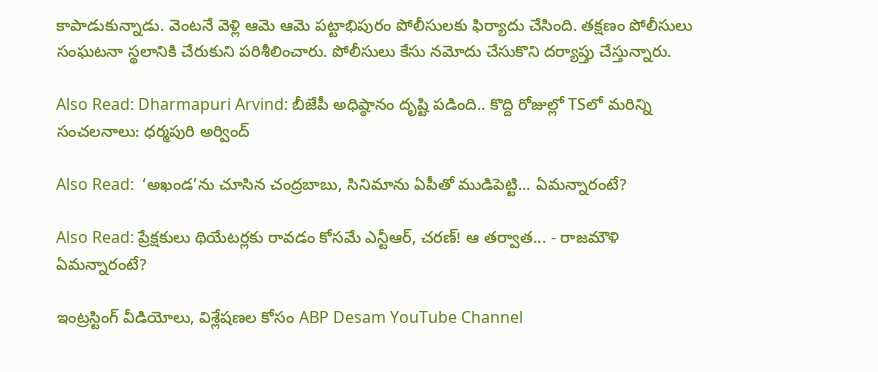కాపాడుకున్నాడు. వెంటనే వెళ్లి ఆమె ఆమె పట్టాభిపురం పోలీసులకు ఫిర్యాదు చేసింది. తక్షణం పోలీసులు సంఘటనా స్థలానికి చేరుకుని పరిశీలించారు. పోలీసులు కేసు నమోదు చేసుకొని దర్యాప్తు చేస్తున్నారు.

Also Read: Dharmapuri Arvind: బీజేపీ అధిష్ఠానం దృష్టి పడింది.. కొద్ది రోజుల్లో TSలో మరిన్ని సంచలనాలు: ధర్మపురి అర్వింద్

Also Read:  ‘అఖండ’ను చూసిన చంద్రబాబు, సినిమాను ఏపీతో ముడిపెట్టి... ఏమన్నారంటే?

Also Read: ప్రేక్షకులు థియేటర్లకు రావడం కోసమే ఎన్టీఆర్, చరణ్! ఆ తర్వాత... - రాజమౌళి ఏమన్నారంటే?

ఇంట్రస్టింగ్‌ వీడియోలు, విశ్లేషణల కోసం ABP Desam YouTube Channel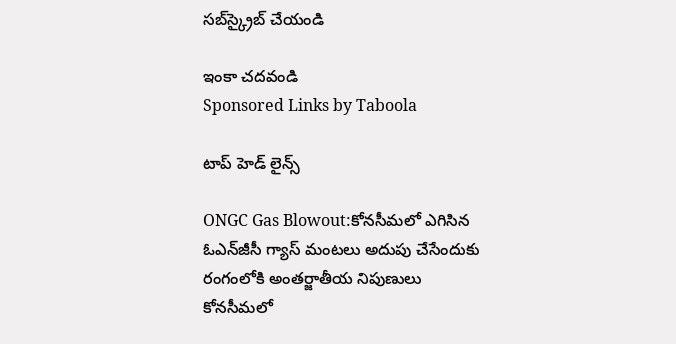సబ్‌స్క్రైబ్‌ చేయండి

ఇంకా చదవండి
Sponsored Links by Taboola

టాప్ హెడ్ లైన్స్

ONGC Gas Blowout:కోనసీమలో ఎగిసిన ఓఎన్‌జీసీ గ్యాస్‌ మంటలు అదుపు చేసేందుకు రంగంలోకి అంతర్జాతీయ నిపుణులు
కోనసీమలో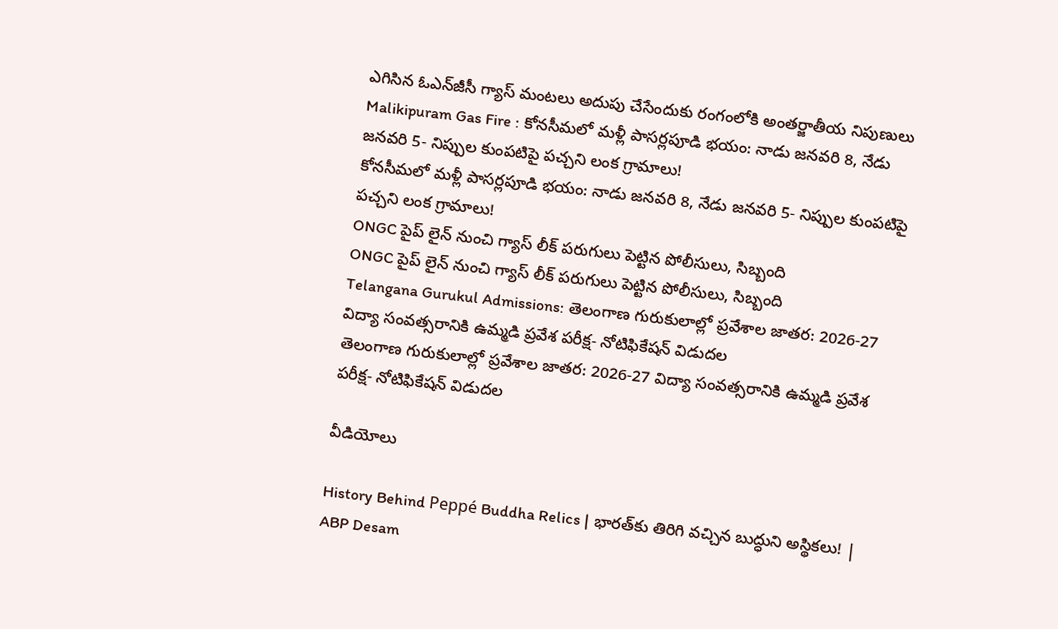ఎగిసిన ఓఎన్‌జీసీ గ్యాస్‌ మంటలు అదుపు చేసేందుకు రంగంలోకి అంతర్జాతీయ నిపుణులు
Malikipuram Gas Fire : కోనసీమలో మళ్లీ పాసర్లపూడి భయం: నాడు జనవరి 8, నేడు జనవరి 5- నిప్పుల కుంపటిపై పచ్చని లంక గ్రామాలు!
కోనసీమలో మళ్లీ పాసర్లపూడి భయం: నాడు జనవరి 8, నేడు జనవరి 5- నిప్పుల కుంపటిపై పచ్చని లంక గ్రామాలు!
ONGC పైప్ లైన్ నుంచి గ్యాస్ లీక్ పరుగులు పెట్టిన పోలీసులు, సిబ్బంది
ONGC పైప్ లైన్ నుంచి గ్యాస్ లీక్ పరుగులు పెట్టిన పోలీసులు, సిబ్బంది
Telangana Gurukul Admissions: తెలంగాణ గురుకులాల్లో ప్రవేశాల జాతర: 2026-27 విద్యా సంవత్సరానికి ఉమ్మడి ప్రవేశ పరీక్ష- నోటిఫికేషన్ విడుదల
తెలంగాణ గురుకులాల్లో ప్రవేశాల జాతర: 2026-27 విద్యా సంవత్సరానికి ఉమ్మడి ప్రవేశ పరీక్ష- నోటిఫికేషన్ విడుదల

వీడియోలు

History Behind Peppé Buddha Relics | భారత్‌కు తిరిగి వచ్చిన బుద్ధుని అస్థికలు! | ABP Desam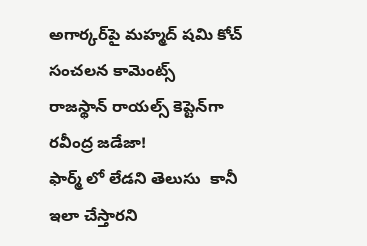అగార్కర్‌పై మహ్మద్ షమి కోచ్ సంచలన కామెంట్స్
రాజస్థాన్ రాయల్స్ కెప్టెన్‌గా రవీంద్ర జడేజా!
ఫార్మ్ లో లేడని తెలుసు  కానీ ఇలా చేస్తారని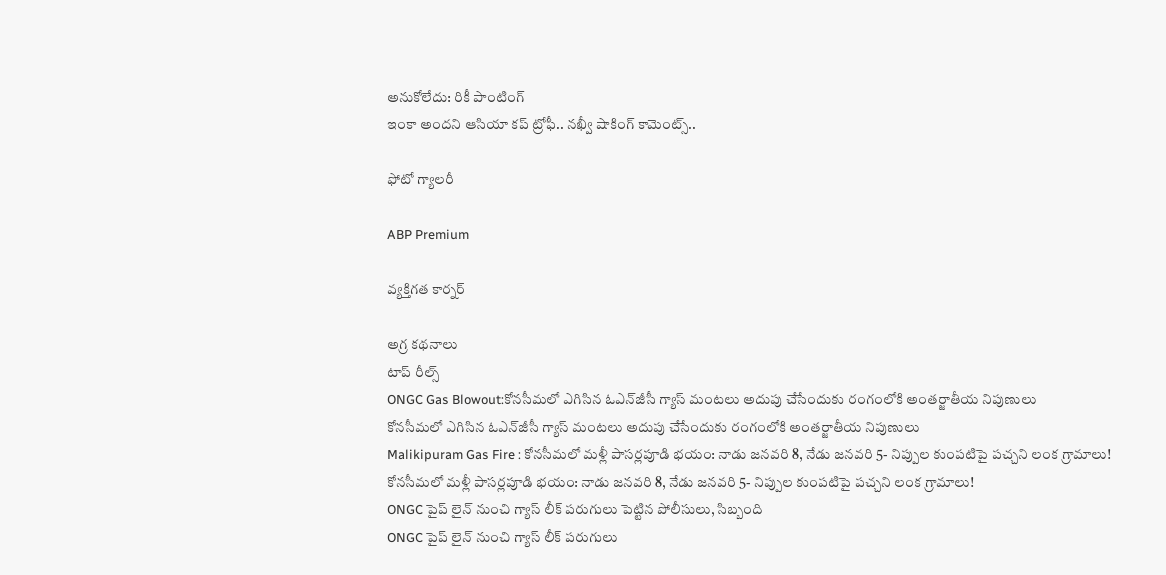అనుకోలేదు: రికీ పాంటింగ్
ఇంకా అందని ఆసియా కప్ ట్రోఫీ.. నఖ్వీ షాకింగ్ కామెంట్స్..

ఫోటో గ్యాలరీ

ABP Premium

వ్యక్తిగత కార్నర్

అగ్ర కథనాలు
టాప్ రీల్స్
ONGC Gas Blowout:కోనసీమలో ఎగిసిన ఓఎన్‌జీసీ గ్యాస్‌ మంటలు అదుపు చేసేందుకు రంగంలోకి అంతర్జాతీయ నిపుణులు
కోనసీమలో ఎగిసిన ఓఎన్‌జీసీ గ్యాస్‌ మంటలు అదుపు చేసేందుకు రంగంలోకి అంతర్జాతీయ నిపుణులు
Malikipuram Gas Fire : కోనసీమలో మళ్లీ పాసర్లపూడి భయం: నాడు జనవరి 8, నేడు జనవరి 5- నిప్పుల కుంపటిపై పచ్చని లంక గ్రామాలు!
కోనసీమలో మళ్లీ పాసర్లపూడి భయం: నాడు జనవరి 8, నేడు జనవరి 5- నిప్పుల కుంపటిపై పచ్చని లంక గ్రామాలు!
ONGC పైప్ లైన్ నుంచి గ్యాస్ లీక్ పరుగులు పెట్టిన పోలీసులు, సిబ్బంది
ONGC పైప్ లైన్ నుంచి గ్యాస్ లీక్ పరుగులు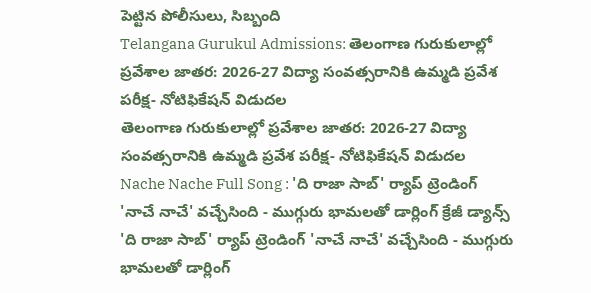పెట్టిన పోలీసులు, సిబ్బంది
Telangana Gurukul Admissions: తెలంగాణ గురుకులాల్లో ప్రవేశాల జాతర: 2026-27 విద్యా సంవత్సరానికి ఉమ్మడి ప్రవేశ పరీక్ష- నోటిఫికేషన్ విడుదల
తెలంగాణ గురుకులాల్లో ప్రవేశాల జాతర: 2026-27 విద్యా సంవత్సరానికి ఉమ్మడి ప్రవేశ పరీక్ష- నోటిఫికేషన్ విడుదల
Nache Nache Full Song : 'ది రాజా సాబ్' ర్యాప్ ట్రెండింగ్ 'నాచే నాచే' వచ్చేసింది - ముగ్గురు భామలతో డార్లింగ్ క్రేజీ డ్యాన్స్
'ది రాజా సాబ్' ర్యాప్ ట్రెండింగ్ 'నాచే నాచే' వచ్చేసింది - ముగ్గురు భామలతో డార్లింగ్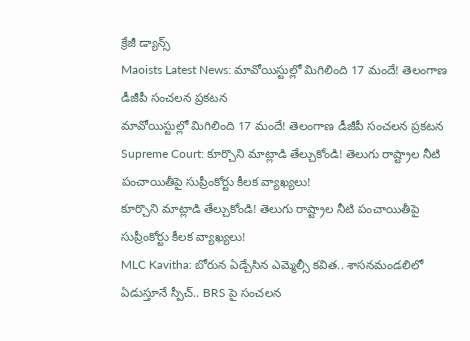క్రేజీ డ్యాన్స్
Maoists Latest News: మావోయిస్టుల్లో మిగిలింది 17 మందే! తెలంగాణ డీజీపీ సంచలన ప్రకటన
మావోయిస్టుల్లో మిగిలింది 17 మందే! తెలంగాణ డీజీపీ సంచలన ప్రకటన
Supreme Court: కూర్చొని మాట్లాడి తేల్చుకోండి! తెలుగు రాష్ట్రాల నీటి పంచాయితీపై సుప్రీంకోర్టు కీలక వ్యాఖ్యలు!
కూర్చొని మాట్లాడి తేల్చుకోండి! తెలుగు రాష్ట్రాల నీటి పంచాయితీపై సుప్రీంకోర్టు కీలక వ్యాఖ్యలు!
MLC Kavitha: బోరున ఏడ్చేసిన ఎమ్మెల్సీ కవిత.. శాసనమండలిలో ఏడుస్తూనే స్పీచ్.. BRS పై సంచలన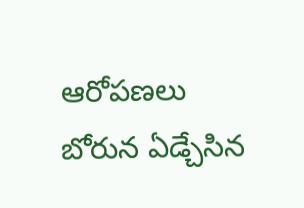ఆరోపణలు
బోరున ఏడ్చేసిన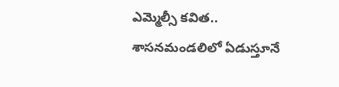ఎమ్మెల్సీ కవిత.. శాసనమండలిలో ఏడుస్తూనే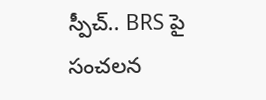స్పీచ్.. BRS పై సంచలన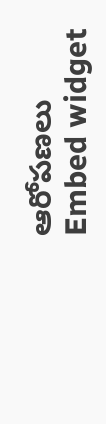ఆరోపణలు
Embed widget